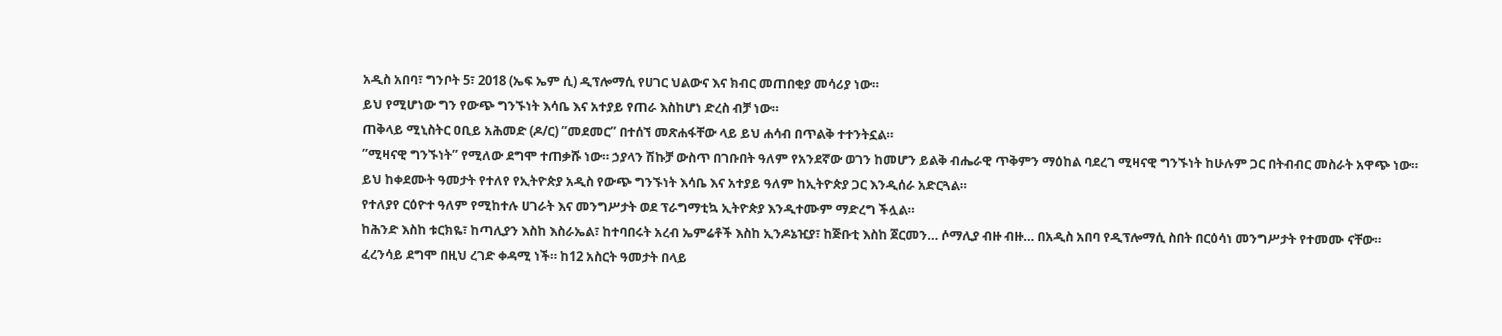አዲስ አበባ፣ ግንቦት 5፣ 2018 (ኤፍ ኤም ሲ) ዲፕሎማሲ የሀገር ህልውና እና ክብር መጠበቂያ መሳሪያ ነው።
ይህ የሚሆነው ግን የውጭ ግንኙነት እሳቤ እና አተያይ የጠራ እስከሆነ ድረስ ብቻ ነው።
ጠቅላይ ሚኒስትር ዐቢይ አሕመድ (ዶ/ር) ”መደመር” በተሰኘ መጽሐፋቸው ላይ ይህ ሐሳብ በጥልቅ ተተንትኗል።
”ሚዛናዊ ግንኙነት” የሚለው ደግሞ ተጠቃሹ ነው። ኃያላን ሽኩቻ ውስጥ በገቡበት ዓለም የአንደኛው ወገን ከመሆን ይልቅ ብሔራዊ ጥቅምን ማዕከል ባደረገ ሚዛናዊ ግንኙነት ከሁሉም ጋር በትብብር መስራት አዋጭ ነው።
ይህ ከቀደሙት ዓመታት የተለየ የኢትዮጵያ አዲስ የውጭ ግንኙነት እሳቤ እና አተያይ ዓለም ከኢትዮጵያ ጋር እንዲሰራ አድርጓል።
የተለያየ ርዕዮተ ዓለም የሚከተሉ ሀገራት እና መንግሥታት ወደ ፕራግማቲኳ ኢትዮጵያ እንዲተሙም ማድረግ ችሏል።
ከሕንድ እስከ ቱርክዬ፣ ከጣሊያን እስከ እስራኤል፣ ከተባበሩት አረብ ኤምሬቶች እስከ ኢንዶኔዢያ፣ ከጅቡቲ እስከ ጀርመን… ሶማሊያ ብዙ ብዙ… በአዲስ አበባ የዲፕሎማሲ ስበት በርዕሳነ መንግሥታት የተመሙ ናቸው።
ፈረንሳይ ደግሞ በዚህ ረገድ ቀዳሚ ነች። ከ12 አስርት ዓመታት በላይ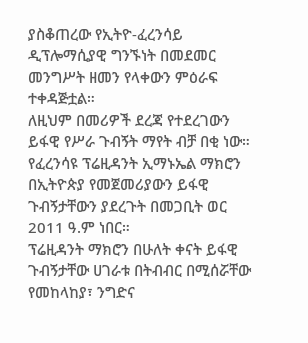ያስቆጠረው የኢትዮ-ፈረንሳይ ዲፕሎማሲያዊ ግንኙነት በመደመር መንግሥት ዘመን የላቀውን ምዕራፍ ተቀዳጅቷል።
ለዚህም በመሪዎች ደረጃ የተደረገውን ይፋዊ የሥራ ጉብኝት ማየት ብቻ በቂ ነው።
የፈረንሳዩ ፕሬዚዳንት ኢማኑኤል ማክሮን በኢትዮጵያ የመጀመሪያውን ይፋዊ ጉብኝታቸውን ያደረጉት በመጋቢት ወር 2011 ዓ.ም ነበር።
ፕሬዚዳንት ማክሮን በሁለት ቀናት ይፋዊ ጉብኝታቸው ሀገራቱ በትብብር በሚሰሯቸው የመከላከያ፣ ንግድና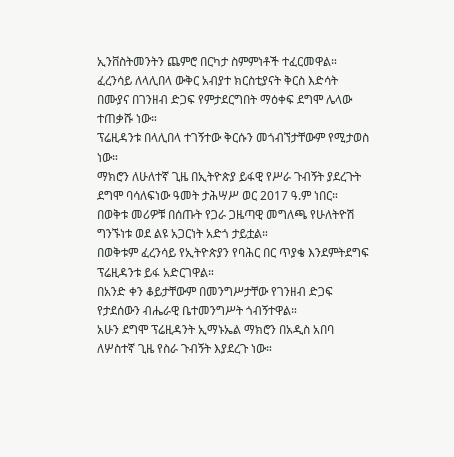ኢንቨስትመንትን ጨምሮ በርካታ ስምምነቶች ተፈርመዋል።
ፈረንሳይ ለላሊበላ ውቅር አብያተ ክርስቲያናት ቅርስ እድሳት በሙያና በገንዘብ ድጋፍ የምታደርግበት ማዕቀፍ ደግሞ ሌላው ተጠቃሹ ነው።
ፕሬዚዳንቱ በላሊበላ ተገኝተው ቅርሱን መጎብኘታቸውም የሚታወስ ነው።
ማክሮን ለሁለተኛ ጊዜ በኢትዮጵያ ይፋዊ የሥራ ጉብኝት ያደረጉት ደግሞ ባሳለፍነው ዓመት ታሕሣሥ ወር 2017 ዓ.ም ነበር።
በወቅቱ መሪዎቹ በሰጡት የጋራ ጋዜጣዊ መግለጫ የሁለትዮሽ ግንኙነቱ ወደ ልዩ አጋርነት አድጎ ታይቷል።
በወቅቱም ፈረንሳይ የኢትዮጵያን የባሕር በር ጥያቄ እንደምትደግፍ ፕሬዚዳንቱ ይፋ አድርገዋል።
በአንድ ቀን ቆይታቸውም በመንግሥታቸው የገንዘብ ድጋፍ የታደሰውን ብሔራዊ ቤተመንግሥት ጎብኝተዋል።
አሁን ደግሞ ፕሬዚዳንት ኢማኑኤል ማክሮን በአዲስ አበባ ለሦስተኛ ጊዜ የስራ ጉብኝት እያደረጉ ነው።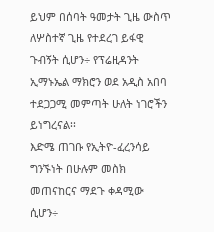ይህም በሰባት ዓመታት ጊዜ ውስጥ ለሦስተኛ ጊዜ የተደረገ ይፋዊ ጉብኝት ሲሆን÷ የፕሬዚዳንት ኢማኑኤል ማክሮን ወደ አዲስ አበባ ተደጋጋሚ መምጣት ሁለት ነገሮችን ይነግረናል፡፡
እድሜ ጠገቡ የኢትዮ-ፈረንሳይ ግንኙነት በሁሉም መስክ መጠናከርና ማደጉ ቀዳሚው ሲሆን÷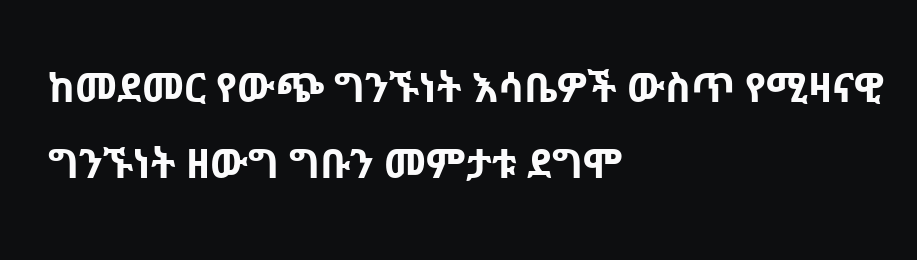ከመደመር የውጭ ግንኙነት እሳቤዎች ውስጥ የሚዛናዊ ግንኙነት ዘውግ ግቡን መምታቱ ደግሞ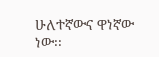ሁለተኛውና ዋነኛው ነው፡፡